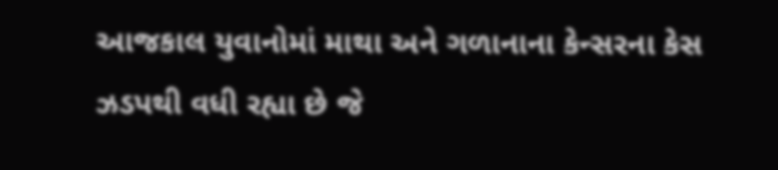આજકાલ યુવાનોમાં માથા અને ગળાનાના કેન્સરના કેસ ઝડપથી વધી રહ્યા છે જે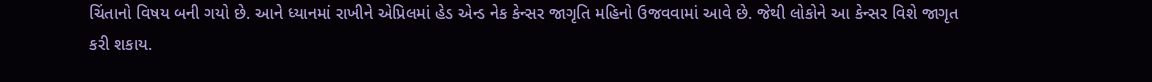ચિંતાનો વિષય બની ગયો છે. આને ધ્યાનમાં રાખીને એપ્રિલમાં હેડ એન્ડ નેક કેન્સર જાગૃતિ મહિનો ઉજવવામાં આવે છે. જેથી લોકોને આ કેન્સર વિશે જાગૃત કરી શકાય.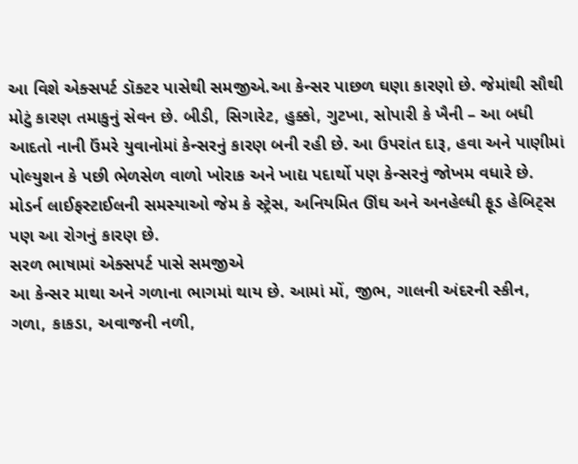આ વિશે એક્સપર્ટ ડૉક્ટર પાસેથી સમજીએ.આ કેન્સર પાછળ ઘણા કારણો છે. જેમાંથી સૌથી મોટું કારણ તમાકુનું સેવન છે. બીડી, સિગારેટ, હુક્કો, ગુટખા, સોપારી કે ખૈની – આ બધી આદતો નાની ઉંમરે યુવાનોમાં કેન્સરનું કારણ બની રહી છે. આ ઉપરાંત દારૂ, હવા અને પાણીમાં પોલ્યુશન કે પછી ભેળસેળ વાળો ખોરાક અને ખાદ્ય પદાર્થો પણ કેન્સરનું જોખમ વધારે છે. મોડર્ન લાઈફસ્ટાઈલની સમસ્યાઓ જેમ કે સ્ટ્રેસ, અનિયમિત ઊંઘ અને અનહેલ્ધી ફૂડ હેબિટ્સ પણ આ રોગનું કારણ છે.
સરળ ભાષામાં એક્સપર્ટ પાસે સમજીએ
આ કેન્સર માથા અને ગળાના ભાગમાં થાય છે. આમાં મોં, જીભ, ગાલની અંદરની સ્કીન, ગળા, કાકડા, અવાજની નળી,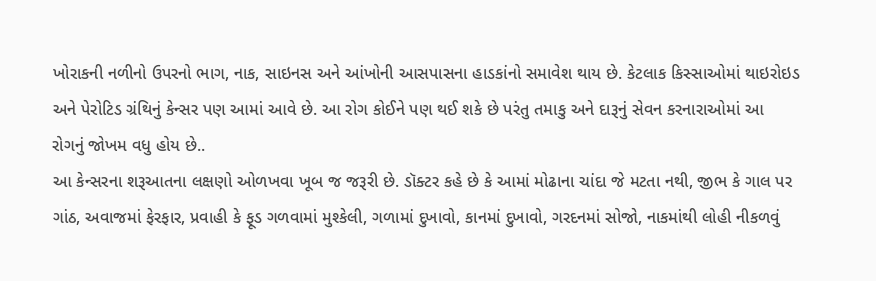ખોરાકની નળીનો ઉપરનો ભાગ, નાક, સાઇનસ અને આંખોની આસપાસના હાડકાંનો સમાવેશ થાય છે. કેટલાક કિસ્સાઓમાં થાઇરોઇડ અને પેરોટિડ ગ્રંથિનું કેન્સર પણ આમાં આવે છે. આ રોગ કોઈને પણ થઈ શકે છે પરંતુ તમાકુ અને દારૂનું સેવન કરનારાઓમાં આ રોગનું જોખમ વધુ હોય છે..
આ કેન્સરના શરૂઆતના લક્ષણો ઓળખવા ખૂબ જ જરૂરી છે. ડૉક્ટર કહે છે કે આમાં મોઢાના ચાંદા જે મટતા નથી, જીભ કે ગાલ પર ગાંઠ, અવાજમાં ફેરફાર, પ્રવાહી કે ફૂડ ગળવામાં મુશ્કેલી, ગળામાં દુખાવો, કાનમાં દુખાવો, ગરદનમાં સોજો, નાકમાંથી લોહી નીકળવું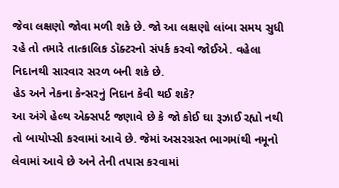જેવા લક્ષણો જોવા મળી શકે છે. જો આ લક્ષણો લાંબા સમય સુધી રહે તો તમારે તાત્કાલિક ડૉક્ટરનો સંપર્ક કરવો જોઈએ. વહેલા નિદાનથી સારવાર સરળ બની શકે છે.
હેડ અને નેકના કેન્સરનું નિદાન કેવી થઈ શકે?
આ અંગે હેલ્થ એક્સપર્ટ જણાવે છે કે જો કોઈ ઘા રૂઝાઈ રહ્યો નથી તો બાયોપ્સી કરવામાં આવે છે. જેમાં અસરગ્રસ્ત ભાગમાંથી નમૂનો લેવામાં આવે છે અને તેની તપાસ કરવામાં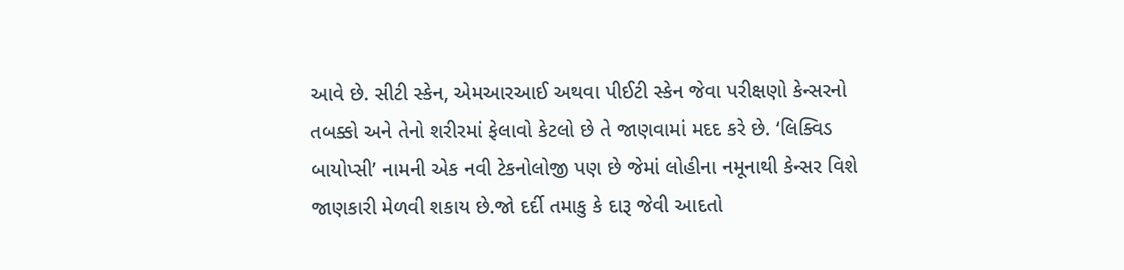આવે છે. સીટી સ્કેન, એમઆરઆઈ અથવા પીઈટી સ્કેન જેવા પરીક્ષણો કેન્સરનો તબક્કો અને તેનો શરીરમાં ફેલાવો કેટલો છે તે જાણવામાં મદદ કરે છે. ‘લિક્વિડ બાયોપ્સી’ નામની એક નવી ટેકનોલોજી પણ છે જેમાં લોહીના નમૂનાથી કેન્સર વિશે જાણકારી મેળવી શકાય છે.જો દર્દી તમાકુ કે દારૂ જેવી આદતો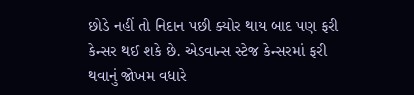છોડે નહીં તો નિદાન પછી ક્યોર થાય બાદ પણ ફરી કેન્સર થઈ શકે છે. એડવાન્સ સ્ટેજ કેન્સરમાં ફરી થવાનું જોખમ વધારે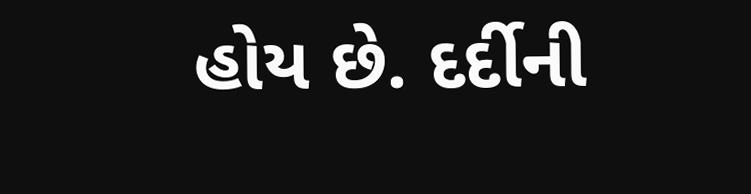હોય છે. દર્દીની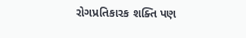રોગપ્રતિકારક શક્તિ પણ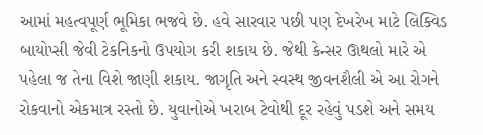આમાં મહત્વપૂર્ણ ભૂમિકા ભજવે છે. હવે સારવાર પછી પણ દેખરેખ માટે લિક્વિડ બાયોપ્સી જેવી ટેકનિકનો ઉપયોગ કરી શકાય છે. જેથી કેન્સર ઊથલો મારે એ પહેલા જ તેના વિશે જાણી શકાય. જાગૃતિ અને સ્વસ્થ જીવનશૈલી એ આ રોગને રોકવાનો એકમાત્ર રસ્તો છે. યુવાનોએ ખરાબ ટેવોથી દૂર રહેવું પડશે અને સમય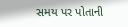સમય પર પોતાની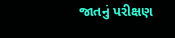જાતનું પરીક્ષણ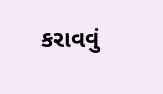કરાવવું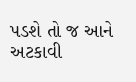પડશે તો જ આને અટકાવી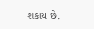શકાય છે.